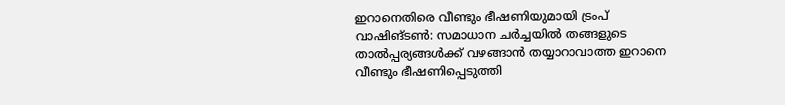ഇറാനെതിരെ വീണ്ടും ഭീഷണിയുമായി ട്രംപ്
വാഷിങ്ടൺ: സമാധാന ചർച്ചയിൽ തങ്ങളുടെ താൽപ്പര്യങ്ങൾക്ക് വഴങ്ങാൻ തയ്യാറാവാത്ത ഇറാനെ വീണ്ടും ഭീഷണിപ്പെടുത്തി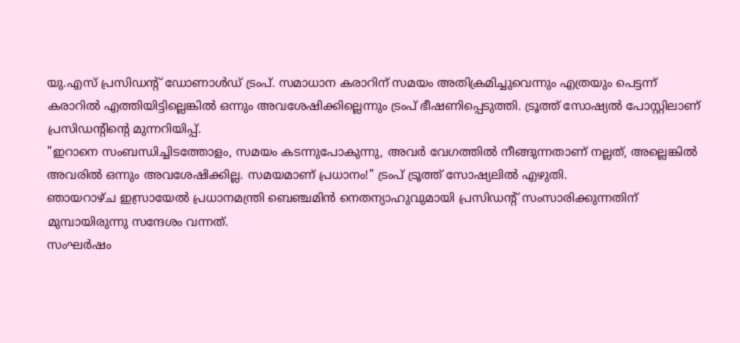യു.എസ് പ്രസിഡന്റ് ഡോണാൾഡ് ട്രംപ്. സമാധാന കരാറിന് സമയം അതിക്രമിച്ചുവെന്നും എത്രയും പെട്ടന്ന് കരാറിൽ എത്തിയിട്ടില്ലെങ്കിൽ ഒന്നും അവശേഷിക്കില്ലെന്നും ട്രംപ് ഭീഷണിപ്പെടുത്തി. ട്രൂത്ത് സോഷ്യൽ പോസ്റ്റിലാണ് പ്രസിഡന്റിന്റെ മുന്നറിയിപ്പ്.
"ഇറാനെ സംബന്ധിച്ചിടത്തോളം, സമയം കടന്നുപോകുന്നു, അവർ വേഗത്തിൽ നീങ്ങുന്നതാണ് നല്ലത്, അല്ലെങ്കിൽ അവരിൽ ഒന്നും അവശേഷിക്കില്ല. സമയമാണ് പ്രധാനം!" ട്രംപ് ട്രൂത്ത് സോഷ്യലിൽ എഴുതി.
ഞായറാഴ്ച ഇസ്രായേൽ പ്രധാനമന്ത്രി ബെഞ്ചമിൻ നെതന്യാഹുവുമായി പ്രസിഡന്റ് സംസാരിക്കുന്നതിന് മുമ്പായിരുന്നു സന്ദേശം വന്നത്.
സംഘർഷം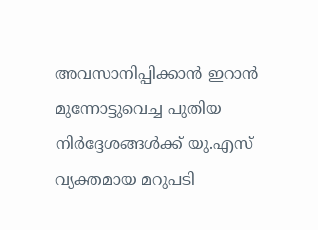അവസാനിപ്പിക്കാൻ ഇറാൻ മുന്നോട്ടുവെച്ച പുതിയ നിർദ്ദേശങ്ങൾക്ക് യു.എസ് വ്യക്തമായ മറുപടി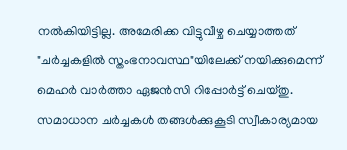നൽകിയിട്ടില്ല. അമേരിക്ക വിട്ടുവീഴ്ച ചെയ്യാത്തത് "ചർച്ചകളിൽ സ്തംഭനാവസ്ഥ"യിലേക്ക് നയിക്കുമെന്ന് മെഹർ വാർത്താ ഏജൻസി റിപ്പോർട്ട് ചെയ്തു.
സമാധാന ചർച്ചകൾ തങ്ങൾക്കുകൂടി സ്വീകാര്യമായ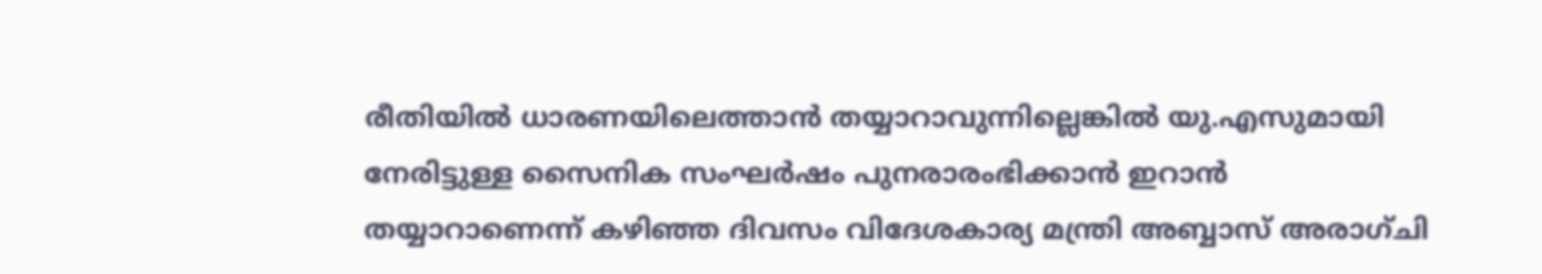രീതിയിൽ ധാരണയിലെത്താൻ തയ്യാറാവുന്നില്ലെങ്കിൽ യു.എസുമായി നേരിട്ടുള്ള സൈനിക സംഘർഷം പുനരാരംഭിക്കാൻ ഇറാൻ തയ്യാറാണെന്ന് കഴിഞ്ഞ ദിവസം വിദേശകാര്യ മന്ത്രി അബ്ബാസ് അരാഗ്ചി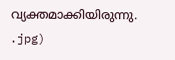വ്യക്തമാക്കിയിരുന്നു.
.jpg)